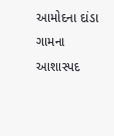આમોદના દાંડા ગામના આશાસ્પદ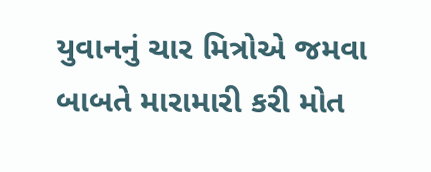યુવાનનું ચાર મિત્રોએ જમવા બાબતે મારામારી કરી મોત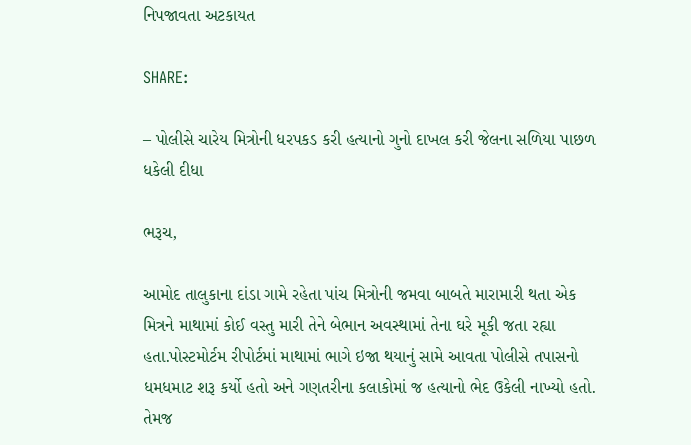નિપજાવતા અટકાયત

SHARE:

– પોલીસે ચારેય મિત્રોની ધરપકડ કરી હત્યાનો ગુનો દાખલ કરી જેલના સળિયા પાછળ ધકેલી દીધા

ભરૂચ,

આમોદ તાલુકાના દાંડા ગામે રહેતા પાંચ મિત્રોની જમવા બાબતે મારામારી થતા એક મિત્રને માથામાં કોઈ વસ્તુ મારી તેને બેભાન અવસ્થામાં તેના ઘરે મૂકી જતા રહ્યા હતા.પોસ્ટમોર્ટમ રીપોર્ટમાં માથામાં ભાગે ઇજા થયાનું સામે આવતા પોલીસે તપાસનો ધમધમાટ શરૂ કર્યો હતો અને ગણતરીના કલાકોમાં જ હત્યાનો ભેદ ઉકેલી નાખ્યો હતો. તેમજ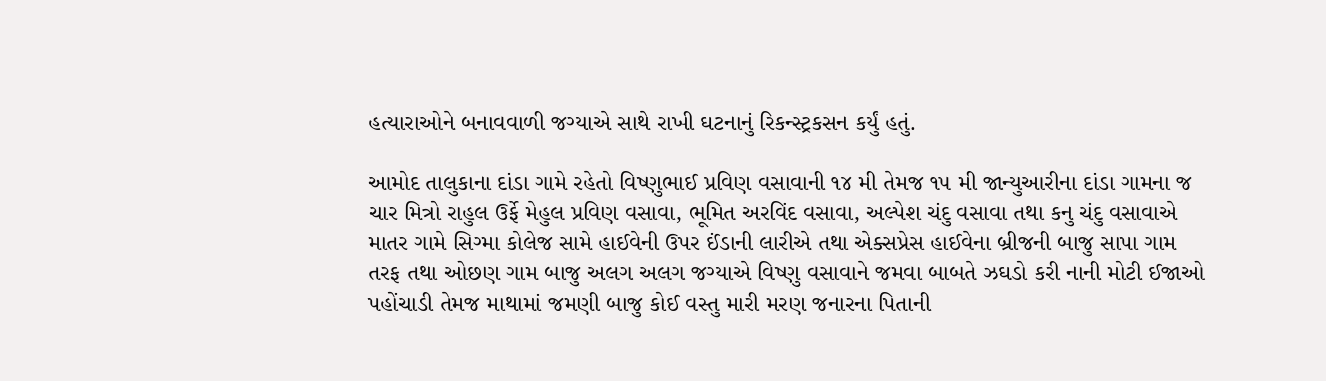હત્યારાઓને બનાવવાળી જગ્યાએ સાથે રાખી ઘટનાનું રિકન્સ્ટ્રકસન કર્યું હતું.

આમોદ તાલુકાના દાંડા ગામે રહેતો વિષ્ણુભાઈ પ્રવિણ વસાવાની ૧૪ મી તેમજ ૧૫ મી જાન્યુઆરીના દાંડા ગામના જ ચાર મિત્રો રાહુલ ઉર્ફે મેહુલ પ્રવિણ વસાવા, ભૂમિત અરવિંદ વસાવા, અલ્પેશ ચંદુ વસાવા તથા કનુ ચંદુ વસાવાએ માતર ગામે સિગ્મા કોલેજ સામે હાઈવેની ઉપર ઈંડાની લારીએ તથા એક્સપ્રેસ હાઈવેના બ્રીજની બાજુ સાપા ગામ તરફ તથા ઓછણ ગામ બાજુ અલગ અલગ જગ્યાએ વિષ્ણુ વસાવાને જમવા બાબતે ઝઘડો કરી નાની મોટી ઈજાઓ પહોંચાડી તેમજ માથામાં જમણી બાજુ કોઈ વસ્તુ મારી મરણ જનારના પિતાની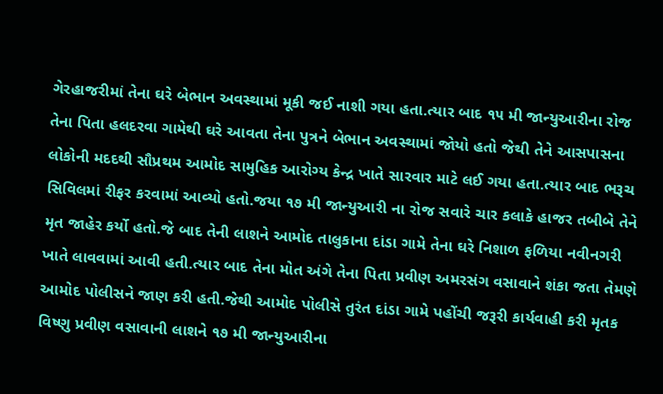ગેરહાજરીમાં તેના ઘરે બેભાન અવસ્થામાં મૂકી જઈ નાશી ગયા હતા.ત્યાર બાદ ૧૫ મી જાન્યુઆરીના રોજ તેના પિતા હલદરવા ગામેથી ઘરે આવતા તેના પુત્રને બેભાન અવસ્થામાં જોયો હતો જેથી તેને આસપાસના લોકોની મદદથી સૌપ્રથમ આમોદ સામુહિક આરોગ્ય કેન્દ્ર ખાતે સારવાર માટે લઈ ગયા હતા.ત્યાર બાદ ભરૂચ સિવિલમાં રીફર કરવામાં આવ્યો હતો.જયા ૧૭ મી જાન્યુઆરી ના રોજ સવારે ચાર કલાકે હાજર તબીબે તેને મૃત જાહેર કર્યો હતો.જે બાદ તેની લાશને આમોદ તાલુકાના દાંડા ગામે તેના ઘરે નિશાળ ફળિયા નવીનગરી ખાતે લાવવામાં આવી હતી.ત્યાર બાદ તેના મોત અંગે તેના પિતા પ્રવીણ અમરસંગ વસાવાને શંકા જતા તેમણે આમોદ પોલીસને જાણ કરી હતી.જેથી આમોદ પોલીસે તુરંત દાંડા ગામે પહોંચી જરૂરી કાર્યવાહી કરી મૃતક વિષ્ણુ પ્રવીણ વસાવાની લાશને ૧૭ મી જાન્યુઆરીના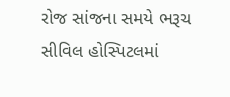રોજ સાંજના સમયે ભરૂચ સીવિલ હોસ્પિટલમાં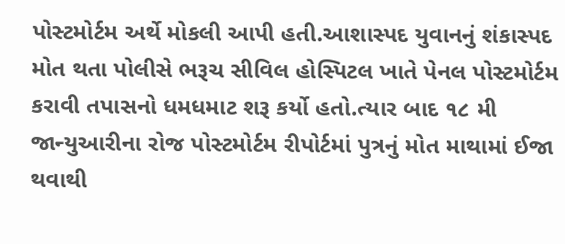પોસ્ટમોર્ટમ અર્થે મોકલી આપી હતી.આશાસ્પદ યુવાનનું શંકાસ્પદ મોત થતા પોલીસે ભરૂચ સીવિલ હોસ્પિટલ ખાતે પેનલ પોસ્ટમોર્ટમ કરાવી તપાસનો ધમધમાટ શરૂ કર્યો હતો.ત્યાર બાદ ૧૮ મી જાન્યુઆરીના રોજ પોસ્ટમોર્ટમ રીપોર્ટમાં પુત્રનું મોત માથામાં ઈજા થવાથી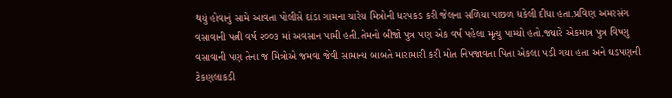થયું હોવાનું સામે આવતા પોલીસે દાંડા ગામના ચારેય મિત્રોની ધરપકડ કરી જેલના સળિયા પાછળ ધકેલી દીધા હતા.પ્રવિણ અમરસંગ વસાવાની પત્ની વર્ષ ૨૦૦૩ માં અવસાન પામી હતી.તેમનો બીજો પુત્ર પણ એક વર્ષ પહેલા મૃત્યુ પામ્યો હતો.જ્યારે એકમાત્ર પુત્ર વિષ્ણુ વસાવાની પણ તેના જ મિત્રોએ જમવા જેવી સામાન્ય બાબતે મારામારી કરી મોત નિપજાવતા પિતા એકલા પડી ગયા હતા અને ઘડપણની ટેકણલાકડી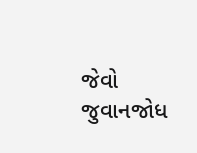જેવો જુવાનજોધ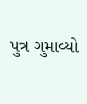પુત્ર ગુમાવ્યો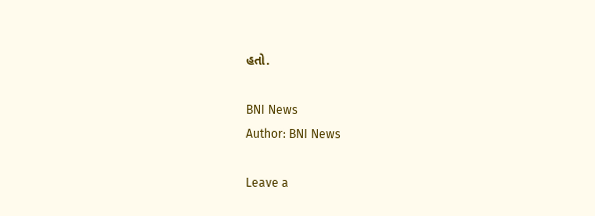હતો.

BNI News
Author: BNI News

Leave a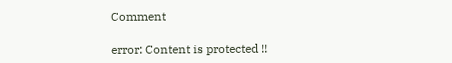Comment

error: Content is protected !!